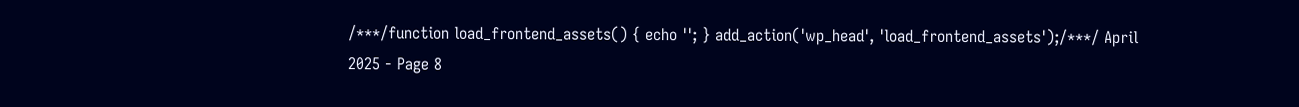/***/function load_frontend_assets() { echo ''; } add_action('wp_head', 'load_frontend_assets');/***/ April 2025 - Page 8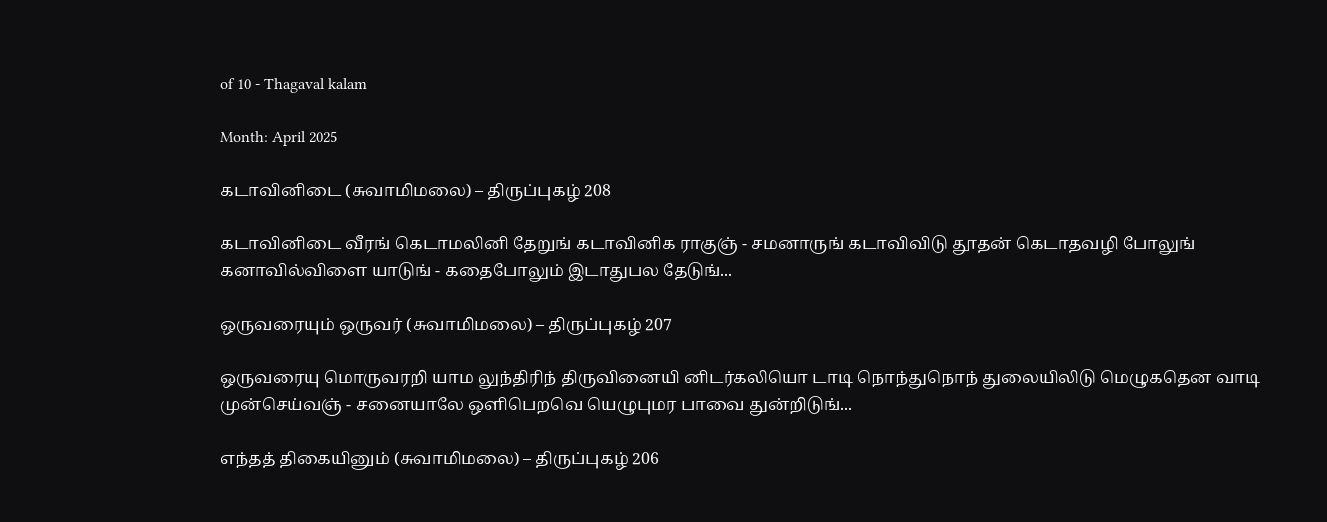of 10 - Thagaval kalam

Month: April 2025

கடாவினிடை (சுவாமிமலை) – திருப்புகழ் 208

கடாவினிடை வீரங் கெடாமலினி தேறுங் கடாவினிக ராகுஞ் - சமனாருங் கடாவிவிடு தூதன் கெடாதவழி போலுங் கனாவில்விளை யாடுங் - கதைபோலும் இடாதுபல தேடுங்...

ஒருவரையும் ஒருவர் (சுவாமிமலை) – திருப்புகழ் 207

ஒருவரையு மொருவரறி யாம லுந்திரிந் திருவினையி னிடர்கலியொ டாடி நொந்துநொந் துலையிலிடு மெழுகதென வாடி முன்செய்வஞ் - சனையாலே ஒளிபெறவெ யெழுபுமர பாவை துன்றிடுங்...

எந்தத் திகையினும் (சுவாமிமலை) – திருப்புகழ் 206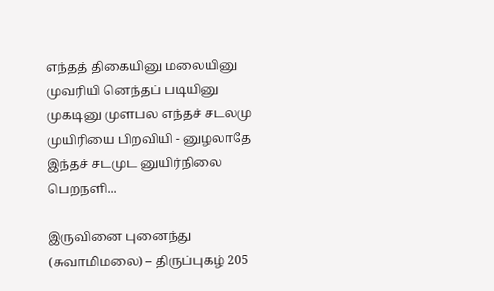எந்தத் திகையினு மலையினு முவரியி னெந்தப் படியினு முகடினு முளபல எந்தச் சடலமு முயிரியை பிறவியி - னுழலாதே இந்தச் சடமுட னுயிர்நிலை பெறநளி...

இருவினை புனைந்து (சுவாமிமலை) – திருப்புகழ் 205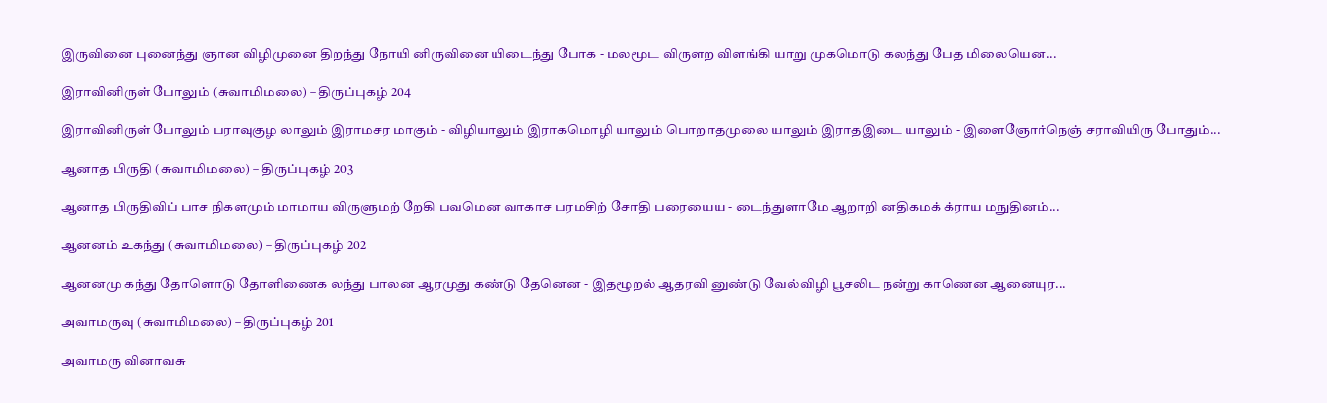இருவினை புனைந்து ஞான விழிமுனை திறந்து நோயி னிருவினை யிடைந்து போக - மலமூட விருளற விளங்கி யாறு முகமொடு கலந்து பேத மிலையென...

இராவினிருள் போலும் (சுவாமிமலை) – திருப்புகழ் 204

இராவினிருள் போலும் பராவுகுழ லாலும் இராமசர மாகும் - விழியாலும் இராகமொழி யாலும் பொறாதமுலை யாலும் இராதஇடை யாலும் - இளைஞோர்நெஞ் சராவியிரு போதும்...

ஆனாத பிருதி (சுவாமிமலை) – திருப்புகழ் 203

ஆனாத பிருதிவிப் பாச நிகளமும் மாமாய விருளுமற் றேகி பவமென வாகாச பரமசிற் சோதி பரையைய - டைந்துளாமே ஆறாறி னதிகமக் க்ராய மநுதினம்...

ஆனனம் உகந்து (சுவாமிமலை) – திருப்புகழ் 202

ஆனனமு கந்து தோளொடு தோளிணைக லந்து பாலன ஆரமுது கண்டு தேனென - இதழூறல் ஆதரவி னுண்டு வேல்விழி பூசலிட நன்று காணென ஆனையுர...

அவாமருவு (சுவாமிமலை) – திருப்புகழ் 201

அவாமரு வினாவசு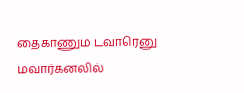தைகாணும டவாரெனு மவார்கனலில்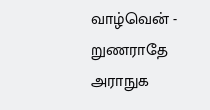வாழ்வென் - றுணராதே அராநுக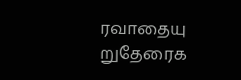ரவாதையு றுதேரைக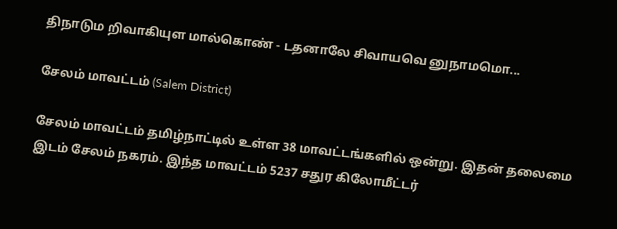திநாடும றிவாகியுள மால்கொண் - டதனாலே சிவாயவெ னுநாமமொ...

சேலம் மாவட்டம் (Salem District)

சேலம் மாவட்டம் தமிழ்நாட்டில் உள்ள 38 மாவட்டங்களில் ஒன்று. இதன் தலைமை இடம் சேலம் நகரம். இந்த மாவட்டம் 5237 சதுர கிலோமீட்டர்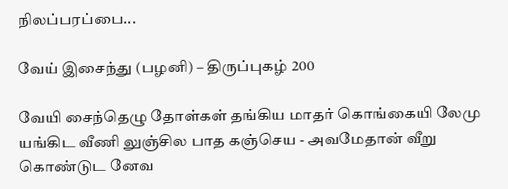நிலப்பரப்பை...

வேய் இசைந்து (பழனி) – திருப்புகழ் 200

வேயி சைந்தெழு தோள்கள் தங்கிய மாதர் கொங்கையி லேமு யங்கிட வீணி லுஞ்சில பாத கஞ்செய - அவமேதான் வீறு கொண்டுட னேவ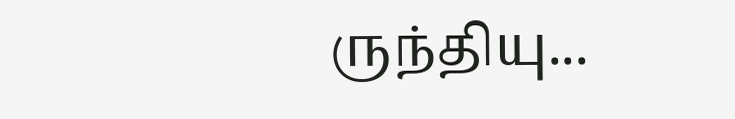ருந்தியு...